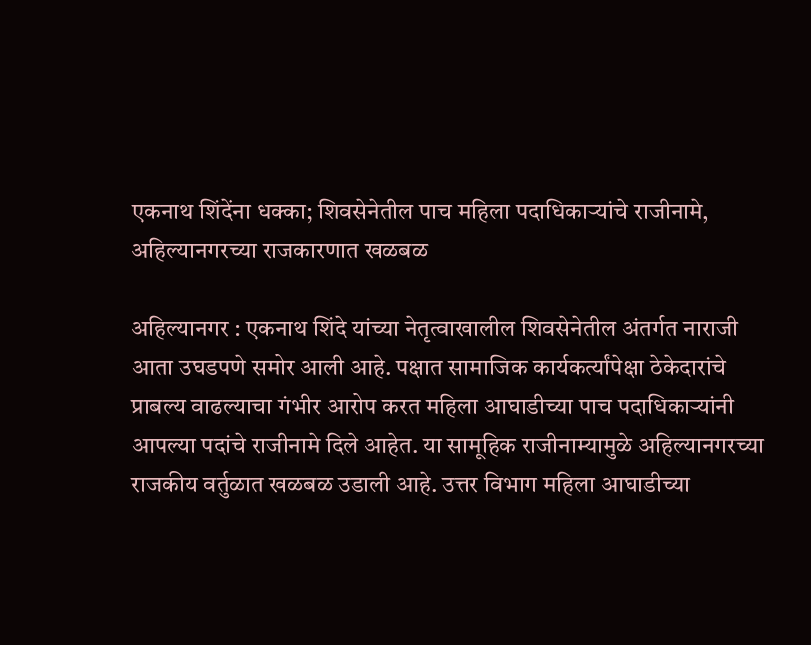एकनाथ शिंदेंना धक्का; शिवसेनेतील पाच महिला पदाधिकाऱ्यांचे राजीनामे, अहिल्यानगरच्या राजकारणात खळबळ

अहिल्यानगर : एकनाथ शिंदे यांच्या नेतृत्वाखालील शिवसेनेतील अंतर्गत नाराजी आता उघडपणे समोर आली आहे. पक्षात सामाजिक कार्यकर्त्यांपेक्षा ठेकेदारांचे प्राबल्य वाढल्याचा गंभीर आरोप करत महिला आघाडीच्या पाच पदाधिकाऱ्यांनी आपल्या पदांचे राजीनामे दिले आहेत. या सामूहिक राजीनाम्यामुळे अहिल्यानगरच्या राजकीय वर्तुळात खळबळ उडाली आहे. उत्तर विभाग महिला आघाडीच्या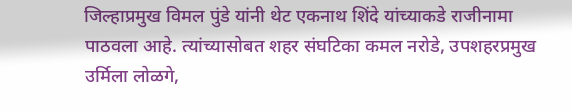जिल्हाप्रमुख विमल पुंडे यांनी थेट एकनाथ शिंदे यांच्याकडे राजीनामा पाठवला आहे. त्यांच्यासोबत शहर संघटिका कमल नरोडे, उपशहरप्रमुख उर्मिला लोळगे,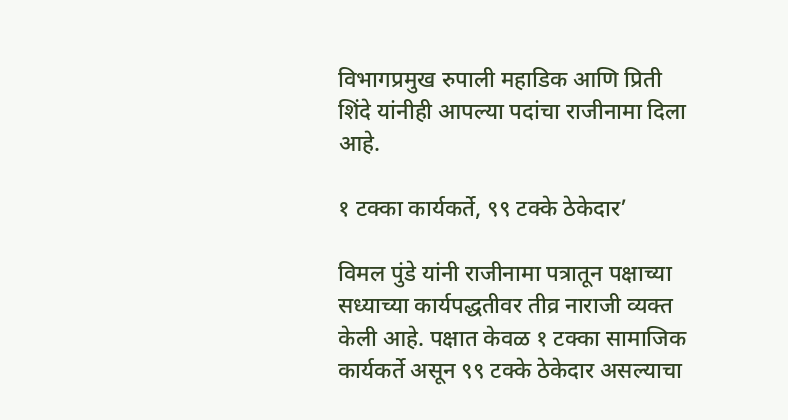विभागप्रमुख रुपाली महाडिक आणि प्रिती शिंदे यांनीही आपल्या पदांचा राजीनामा दिला आहे.

१ टक्का कार्यकर्ते, ९९ टक्के ठेकेदार’

विमल पुंडे यांनी राजीनामा पत्रातून पक्षाच्या सध्याच्या कार्यपद्धतीवर तीव्र नाराजी व्यक्त केली आहे. पक्षात केवळ १ टक्का सामाजिक कार्यकर्ते असून ९९ टक्के ठेकेदार असल्याचा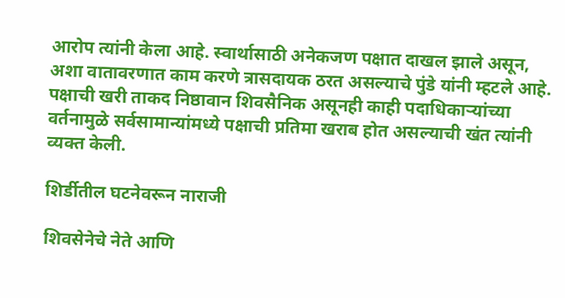आरोप त्यांनी केला आहे. स्वार्थासाठी अनेकजण पक्षात दाखल झाले असून, अशा वातावरणात काम करणे त्रासदायक ठरत असल्याचे पुंडे यांनी म्हटले आहे. पक्षाची खरी ताकद निष्ठावान शिवसैनिक असूनही काही पदाधिकाऱ्यांच्या वर्तनामुळे सर्वसामान्यांमध्ये पक्षाची प्रतिमा खराब होत असल्याची खंत त्यांनी व्यक्त केली.

शिर्डीतील घटनेवरून नाराजी

शिवसेनेचे नेते आणि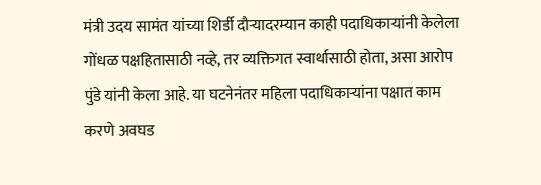मंत्री उदय सामंत यांच्या शिर्डी दौऱ्यादरम्यान काही पदाधिकाऱ्यांनी केलेला गोंधळ पक्षहितासाठी नव्हे, तर व्यक्तिगत स्वार्थासाठी होता, असा आरोप पुंडे यांनी केला आहे. या घटनेनंतर महिला पदाधिकाऱ्यांना पक्षात काम करणे अवघड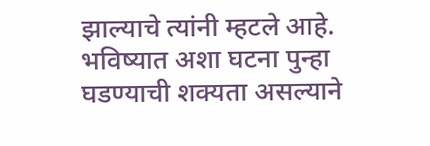झाल्याचे त्यांनी म्हटले आहे. भविष्यात अशा घटना पुन्हा घडण्याची शक्यता असल्याने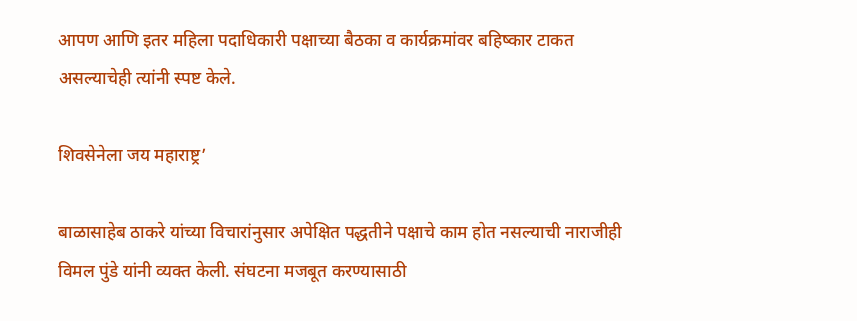आपण आणि इतर महिला पदाधिकारी पक्षाच्या बैठका व कार्यक्रमांवर बहिष्कार टाकत असल्याचेही त्यांनी स्पष्ट केले.

शिवसेनेला जय महाराष्ट्र’

बाळासाहेब ठाकरे यांच्या विचारांनुसार अपेक्षित पद्धतीने पक्षाचे काम होत नसल्याची नाराजीही विमल पुंडे यांनी व्यक्त केली. संघटना मजबूत करण्यासाठी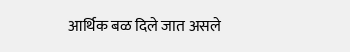आर्थिक बळ दिले जात असले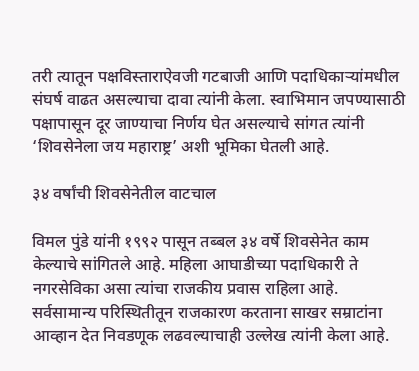तरी त्यातून पक्षविस्ताराऐवजी गटबाजी आणि पदाधिकाऱ्यांमधील संघर्ष वाढत असल्याचा दावा त्यांनी केला. स्वाभिमान जपण्यासाठी पक्षापासून दूर जाण्याचा निर्णय घेत असल्याचे सांगत त्यांनी ‘शिवसेनेला जय महाराष्ट्र’ अशी भूमिका घेतली आहे.

३४ वर्षांची शिवसेनेतील वाटचाल

विमल पुंडे यांनी १९९२ पासून तब्बल ३४ वर्षे शिवसेनेत काम केल्याचे सांगितले आहे. महिला आघाडीच्या पदाधिकारी ते नगरसेविका असा त्यांचा राजकीय प्रवास राहिला आहे. सर्वसामान्य परिस्थितीतून राजकारण करताना साखर सम्राटांना आव्हान देत निवडणूक लढवल्याचाही उल्लेख त्यांनी केला आहे.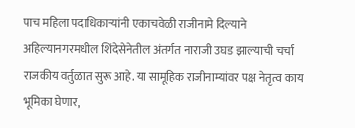पाच महिला पदाधिकाऱ्यांनी एकाचवेळी राजीनामे दिल्याने अहिल्यानगरमधील शिंदेसेनेतील अंतर्गत नाराजी उघड झाल्याची चर्चा राजकीय वर्तुळात सुरू आहे. या सामूहिक राजीनाम्यांवर पक्ष नेतृत्व काय भूमिका घेणार,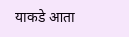याकडे आता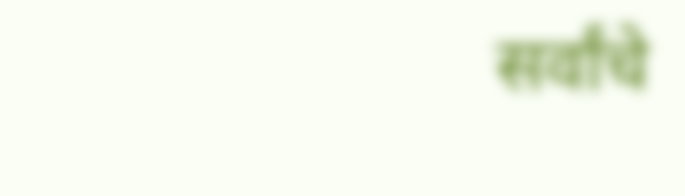सर्वांचे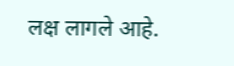लक्ष लागले आहे.